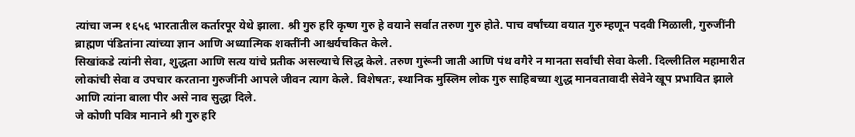त्यांचा जन्म १६५६ भारतातील कर्तारपूर येथे झाला. श्री गुरु हरि कृष्ण गुरु हे वयाने सर्वात तरुण गुरु होते. पाच वर्षांच्या वयात गुरु म्हणून पदवी मिळाली, गुरुजींनी ब्राह्मण पंडितांना त्यांच्या ज्ञान आणि अध्यात्मिक शक्तींनी आश्चर्यचकित केले.
सिखांकडे त्यांनी सेवा, शुद्धता आणि सत्य यांचे प्रतीक असल्याचे सिद्ध केले. तरुण गुरूंनी जाती आणि पंथ वगैरे न मानता सर्वांची सेवा केली. दिल्लीतिल महामारीत लोकांची सेवा व उपचार करताना गुरुजींनी आपले जीवन त्याग केले. विशेषतः, स्थानिक मुस्लिम लोक गुरु साहिबच्या शुद्ध मानवतावादी सेवेने खूप प्रभावित झाले आणि त्यांना बाला पीर असे नाव सुद्धा दिले.
जे कोणी पवित्र मानाने श्री गुरु हरि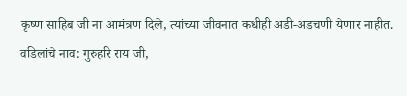कृष्ण साहिब जी ना आमंत्रण दिले, त्यांच्या जीवनात कधीही अडी-अडचणी येणार नाहीत.
वडिलांचे नाव: गुरुहरि राय जी,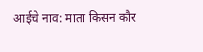आईचे नाव: माता किसन कौर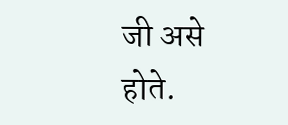जी असे होते.